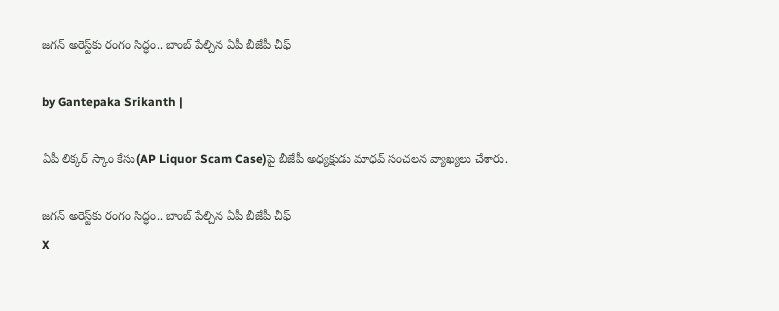జగన్ అరెస్ట్‌కు రంగం సిద్ధం.. బాంబ్ పేల్చిన ఏపీ బీజేపీ చీఫ్

by Gantepaka Srikanth |

ఏపీ లిక్కర్ స్కాం కేసు(AP Liquor Scam Case)పై బీజేపీ అధ్యక్షుడు మాధవ్ సంచలన వ్యాఖ్యలు చేశారు.

జగన్ అరెస్ట్‌కు రంగం సిద్ధం.. బాంబ్ పేల్చిన ఏపీ బీజేపీ చీఫ్
X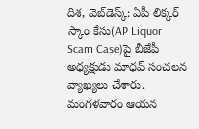దిశ, వెబ్‌డెస్క్: ఏపీ లిక్కర్ స్కాం కేసు(AP Liquor Scam Case)పై బీజేపీ అధ్యక్షుడు మాధవ్ సంచలన వ్యాఖ్యలు చేశారు. మంగళవారం ఆయన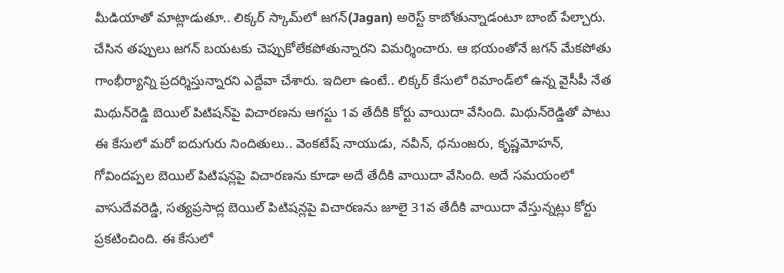మీడియాతో మాట్లాడుతూ.. లిక్కర్‌ స్కామ్‌లో జగన్‌(Jagan) అరెస్ట్ కాబోతున్నాడంటూ బాంబ్ పేల్చారు. చేసిన తప్పులు జగన్‌ బయటకు చెప్పుకోలేకపోతున్నారని విమర్శించారు. ఆ భయంతోనే జగన్‌ మేకపోతు గాంభీర్యాన్ని ప్రదర్శిస్తున్నారని ఎద్దేవా చేశారు. ఇదిలా ఉంటే.. లిక్కర్ కేసులో రిమాండ్‌లో ఉన్న వైసీపీ నేత మిథున్‌రెడ్డి బెయిల్ పిటిషన్‌పై విచారణను ఆగస్టు 1వ తేదీకి కోర్టు వాయిదా వేసింది. మిథున్‌రెడ్డితో పాటు ఈ కేసులో మరో ఐదుగురు నిందితులు.. వెంకటేష్ నాయుడు, నవీన్, ధనుంజరు, కృష్ణమోహన్, గోవిందప్పల బెయిల్ పిటిషన్లపై విచారణను కూడా అదే తేదీకి వాయిదా వేసింది. అదే సమయంలో వాసుదేవరెడ్డి, సత్యప్రసాద్ల బెయిల్ పిటిషన్లపై విచారణను జూలై 31వ తేదీకి వాయిదా వేస్తున్నట్లు కోర్టు ప్రకటించింది. ఈ కేసులో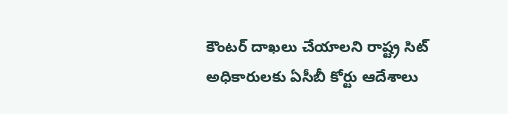కౌంటర్ దాఖలు చేయాలని రాష్ట్ర సిట్ అధికారులకు ఏసీబీ కోర్టు ఆదేశాలు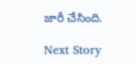జారీ చేసింది.

Next Story